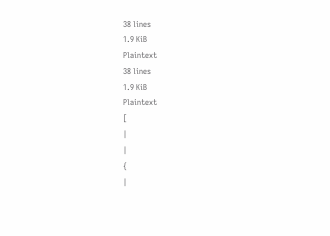38 lines
1.9 KiB
Plaintext
38 lines
1.9 KiB
Plaintext
[
|
|
{
|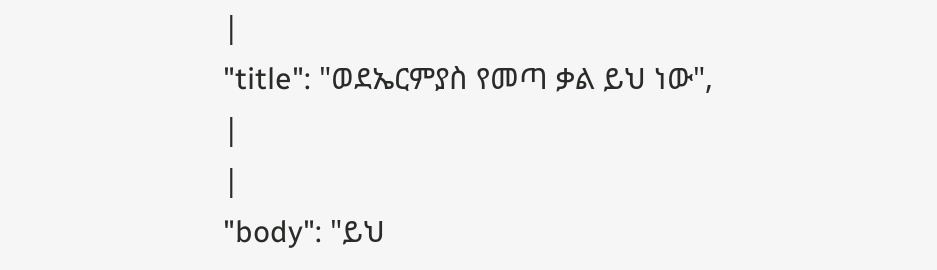|
"title": "ወደኤርምያስ የመጣ ቃል ይህ ነው",
|
|
"body": "ይህ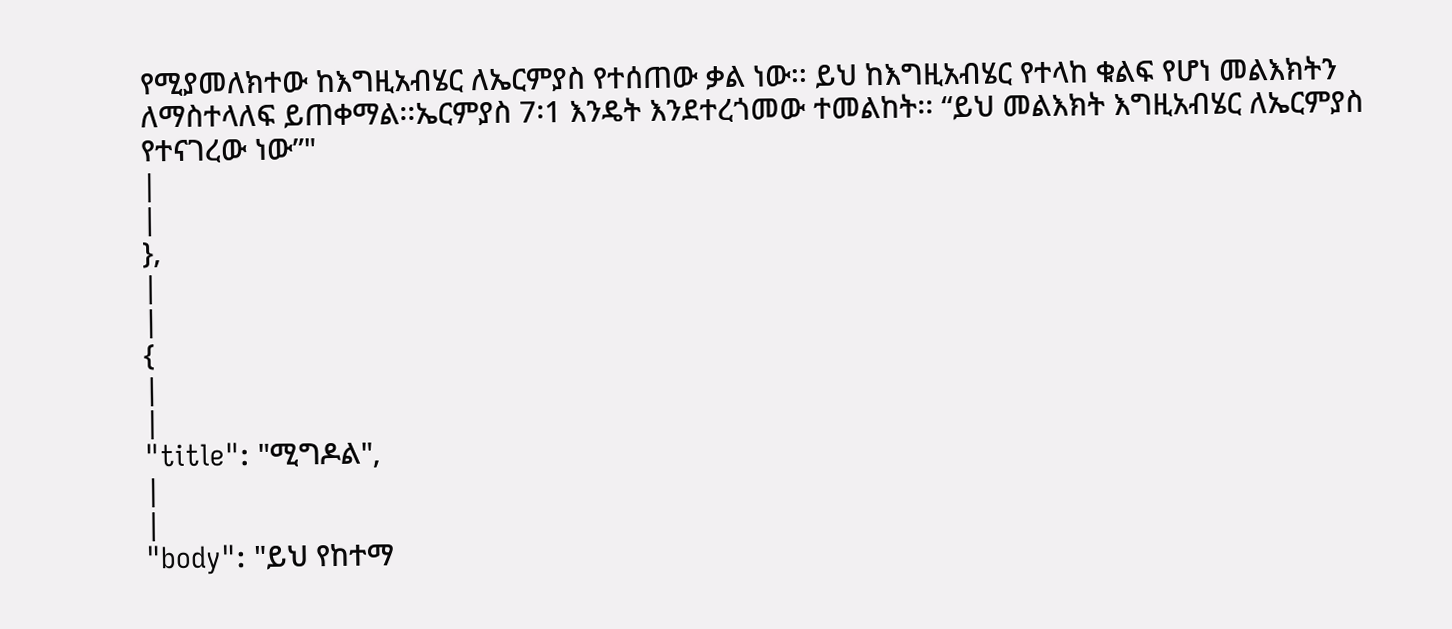የሚያመለክተው ከእግዚአብሄር ለኤርምያስ የተሰጠው ቃል ነው፡፡ ይህ ከእግዚአብሄር የተላከ ቁልፍ የሆነ መልእክትን ለማስተላለፍ ይጠቀማል፡፡ኤርምያስ 7፡1 እንዴት እንደተረጎመው ተመልከት፡፡ “ይህ መልእክት እግዚአብሄር ለኤርምያስ የተናገረው ነው”"
|
|
},
|
|
{
|
|
"title": "ሚግዶል",
|
|
"body": "ይህ የከተማ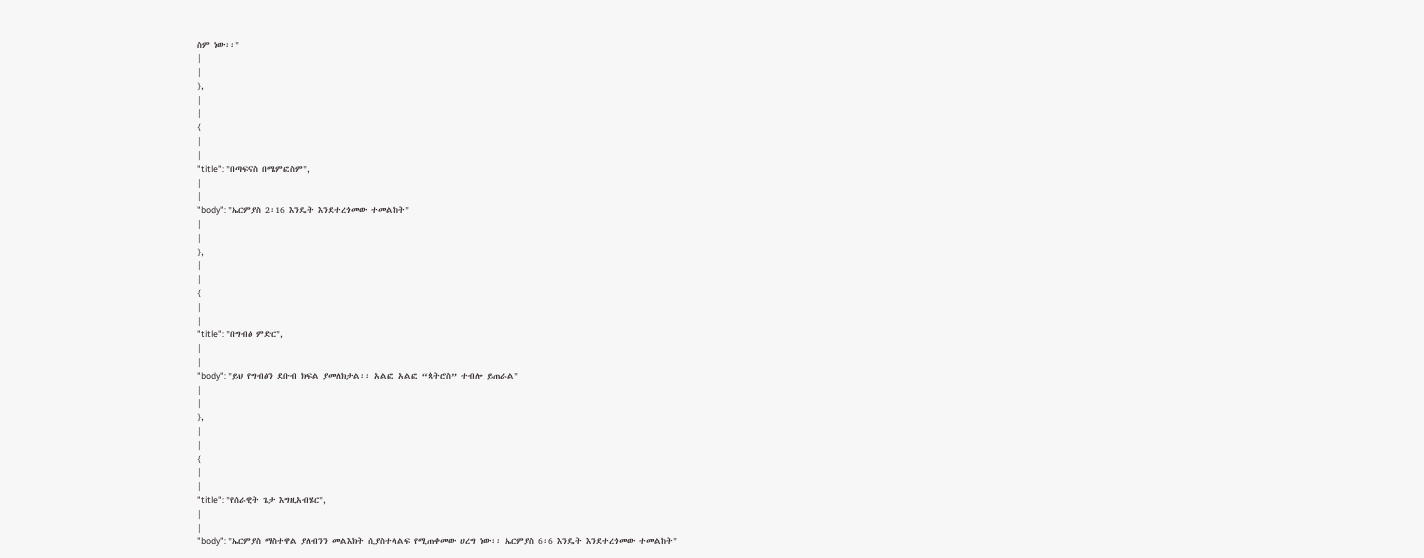ስም ነው፡፡"
|
|
},
|
|
{
|
|
"title": "በጣፍናስ በሜምፎስም",
|
|
"body": "ኤርምያስ 2፡16 እንዴት እንደተረጎመው ተመልከት"
|
|
},
|
|
{
|
|
"title": "በግብፅ ምድር",
|
|
"body": "ይህ የግብፅን ደቡብ ክፍል ያመለክታል፡፡ አልፎ አልፎ “ጳትሮስ” ተብሎ ይጠራል"
|
|
},
|
|
{
|
|
"title": "የሰራዊት ጌታ እግዚአብሄር",
|
|
"body": "ኤርምያስ ማስተዋል ያለብንን መልእክት ሲያስተላልፍ የሚጠቀመው ሀረግ ነው፡፡ ኤርምያስ 6፡6 እንዴት እንደተረጎመው ተመልከት"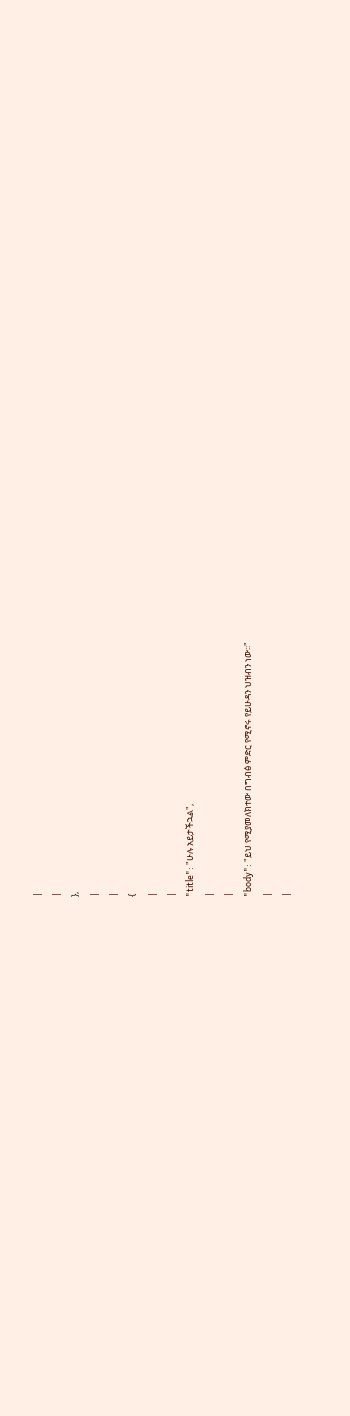|
|
},
|
|
{
|
|
"title": "ሁሉ አይታችኋል",
|
|
"body": "ይህ የሚያመለክተው በግብፅ ምድር የሚኖሩ የይሁዳን ህዝብን ነው፡፡"
|
|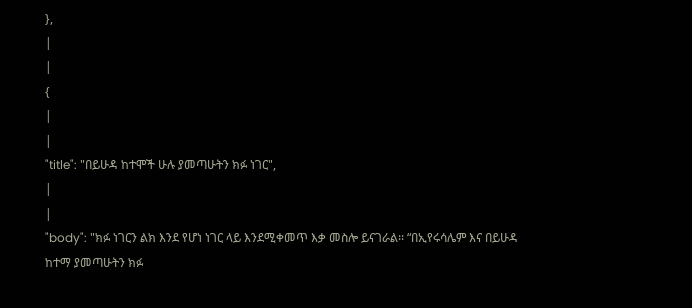},
|
|
{
|
|
"title": "በይሁዳ ከተሞች ሁሉ ያመጣሁትን ክፉ ነገር",
|
|
"body": "ክፉ ነገርን ልክ እንደ የሆነ ነገር ላይ እንደሚቀመጥ እቃ መስሎ ይናገራል፡፡ “በኢየሩሳሌም እና በይሁዳ ከተማ ያመጣሁትን ክፉ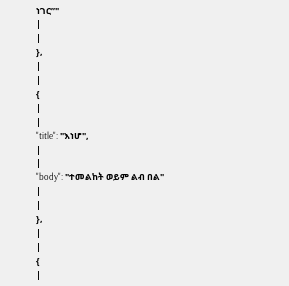ነገር”"
|
|
},
|
|
{
|
|
"title": "እነሆ",
|
|
"body": "ተመልከት ወይም ልብ በል"
|
|
},
|
|
{
|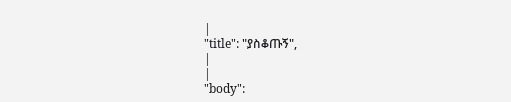|
"title": "ያስቆጡኝ",
|
|
"body":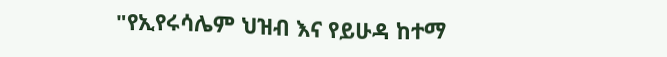"የኢየሩሳሌም ህዝብ እና የይሁዳ ከተማ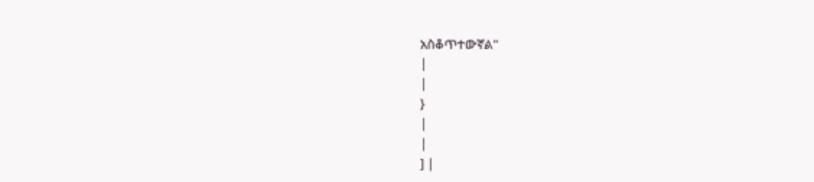አስቆጥተውኛል"
|
|
}
|
|
] |